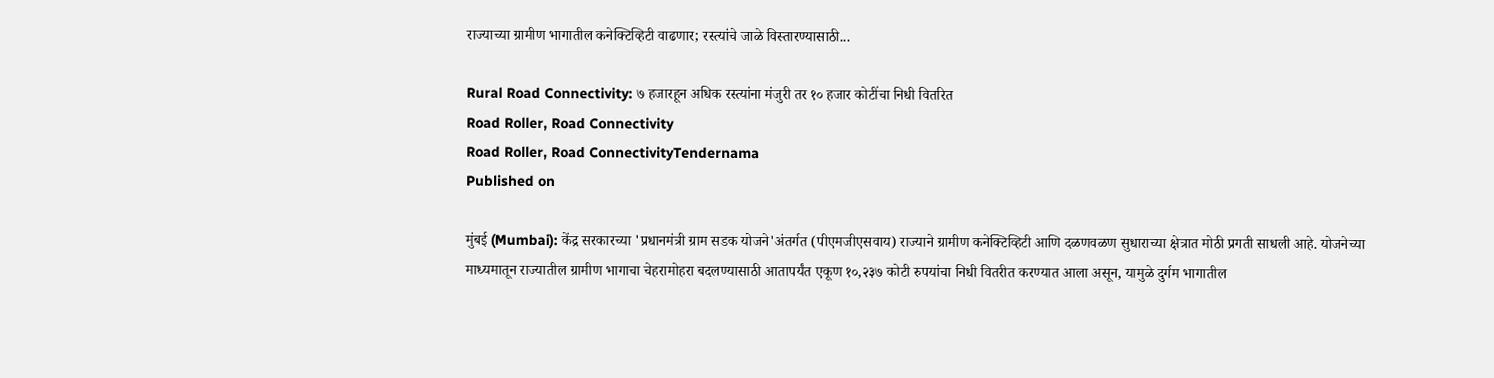राज्याच्या ग्रामीण भागातील कनेक्टिव्हिटी वाढणार; रस्त्यांचे जाळे विस्तारण्यासाठी...

Rural Road Connectivity: ७ हजारहून अधिक रस्त्यांना मंजुरी तर १० हजार कोटींचा निधी वितरित
Road Roller, Road Connectivity
Road Roller, Road ConnectivityTendernama
Published on

मुंबई (Mumbai): केंद्र सरकारच्या 'प्रधानमंत्री ग्राम सडक योजने'अंतर्गत (पीएमजीएसवाय) राज्याने ग्रामीण कनेक्टिव्हिटी आणि दळणवळण सुधाराच्या क्षेत्रात मोठी प्रगती साधली आहे. योजनेच्या माध्यमातून राज्यातील ग्रामीण भागाचा चेहरामोहरा बदलण्यासाठी आतापर्यंत एकूण १०,२३७ कोटी रुपयांचा निधी वितरीत करण्यात आला असून, यामुळे दुर्गम भागातील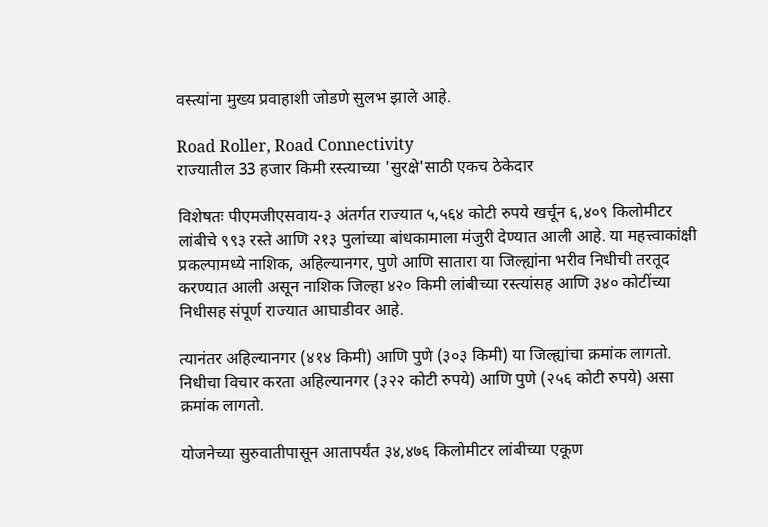वस्त्यांना मुख्य प्रवाहाशी जोडणे सुलभ झाले आहे.

Road Roller, Road Connectivity
राज्यातील 33 हजार किमी रस्त्याच्या 'सुरक्षे'साठी एकच ठेकेदार

विशेषतः पीएमजीएसवाय-३ अंतर्गत राज्यात ५,५६४ कोटी रुपये खर्चून ६,४०९ किलोमीटर लांबीचे ९९३ रस्ते आणि २१३ पुलांच्या बांधकामाला मंजुरी देण्यात आली आहे. या महत्त्वाकांक्षी प्रकल्पामध्ये नाशिक, अहिल्यानगर, पुणे आणि सातारा या जिल्ह्यांना भरीव निधीची तरतूद करण्यात आली असून नाशिक जिल्हा ४२० किमी लांबीच्या रस्त्यांसह आणि ३४० कोटींच्या निधीसह संपूर्ण राज्यात आघाडीवर आहे.

त्यानंतर अहिल्यानगर (४१४ किमी) आणि पुणे (३०३ किमी) या जिल्ह्यांचा क्रमांक लागतो. निधीचा विचार करता अहिल्यानगर (३२२ कोटी रुपये) आणि पुणे (२५६ कोटी रुपये) असा क्रमांक लागतो.

योजनेच्या सुरुवातीपासून आतापर्यंत ३४,४७६ किलोमीटर लांबीच्या एकूण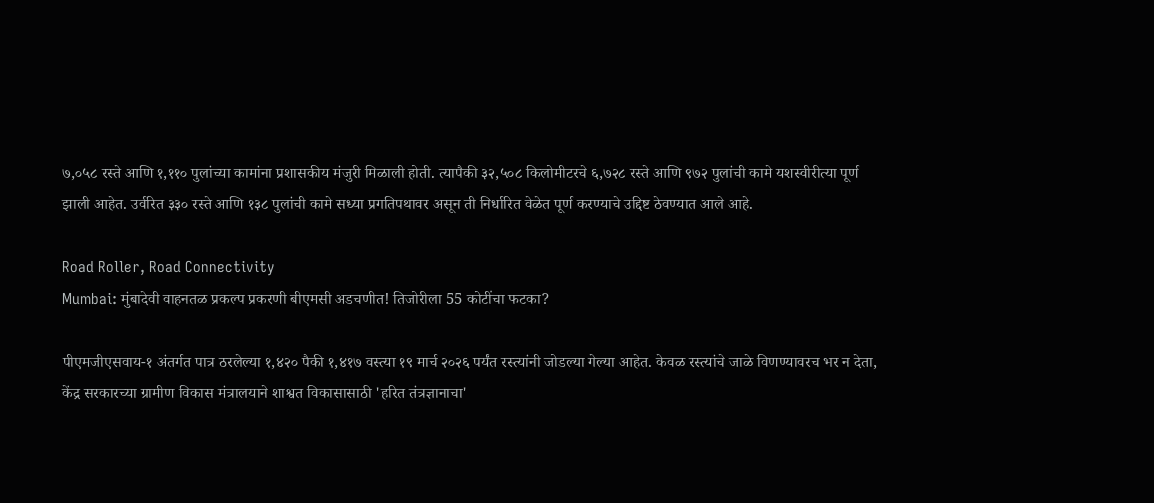७,०५८ रस्ते आणि १,११० पुलांच्या कामांना प्रशासकीय मंजुरी मिळाली होती. त्यापैकी ३२,५०८ किलोमीटरचे ६,७२८ रस्ते आणि ९७२ पुलांची कामे यशस्वीरीत्या पूर्ण झाली आहेत. उर्वरित ३३० रस्ते आणि १३८ पुलांची कामे सध्या प्रगतिपथावर असून ती निर्धारित वेळेत पूर्ण करण्याचे उद्दिष्ट ठेवण्यात आले आहे.

Road Roller, Road Connectivity
Mumbai: मुंबादेवी वाहनतळ प्रकल्प प्रकरणी बीएमसी अडचणीत! तिजोरीला 55 कोटींचा फटका?

पीएमजीएसवाय-१ अंतर्गत पात्र ठरलेल्या १,४२० पैकी १,४१७ वस्त्या १९ मार्च २०२६ पर्यंत रस्त्यांनी जोडल्या गेल्या आहेत. केवळ रस्त्यांचे जाळे विणण्यावरच भर न देता, केंद्र सरकारच्या ग्रामीण विकास मंत्रालयाने शाश्वत विकासासाठी 'हरित तंत्रज्ञानाचा'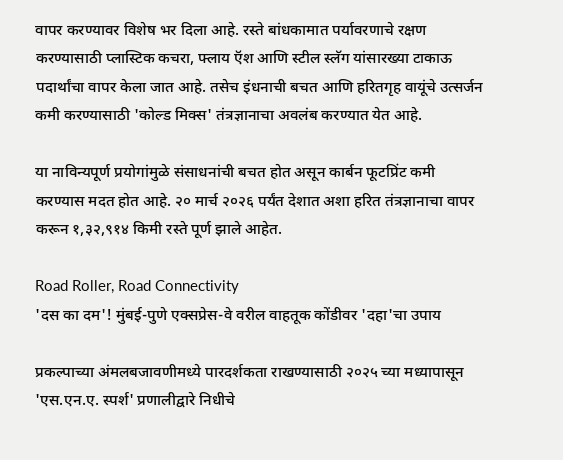वापर करण्यावर विशेष भर दिला आहे. रस्ते बांधकामात पर्यावरणाचे रक्षण करण्यासाठी प्लास्टिक कचरा, फ्लाय ऍश आणि स्टील स्लॅग यांसारख्या टाकाऊ पदार्थांचा वापर केला जात आहे. तसेच इंधनाची बचत आणि हरितगृह वायूंचे उत्सर्जन कमी करण्यासाठी 'कोल्ड मिक्स' तंत्रज्ञानाचा अवलंब करण्यात येत आहे.

या नाविन्यपूर्ण प्रयोगांमुळे संसाधनांची बचत होत असून कार्बन फूटप्रिंट कमी करण्यास मदत होत आहे. २० मार्च २०२६ पर्यंत देशात अशा हरित तंत्रज्ञानाचा वापर करून १,३२,९१४ किमी रस्ते पूर्ण झाले आहेत.

Road Roller, Road Connectivity
'दस का दम'! मुंबई-पुणे एक्सप्रेस-वे वरील वाहतूक कोंडीवर 'दहा'चा उपाय

प्रकल्पाच्या अंमलबजावणीमध्ये पारदर्शकता राखण्यासाठी २०२५ च्या मध्यापासून 'एस.एन.ए. स्पर्श' प्रणालीद्वारे निधीचे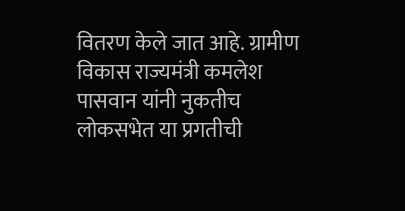वितरण केले जात आहे. ग्रामीण विकास राज्यमंत्री कमलेश पासवान यांनी नुकतीच लोकसभेत या प्रगतीची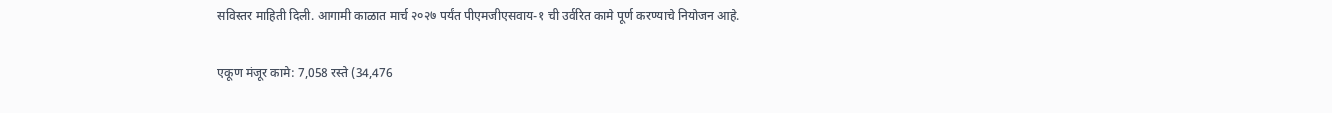सविस्तर माहिती दिली. आगामी काळात मार्च २०२७ पर्यंत पीएमजीएसवाय-१ ची उर्वरित कामे पूर्ण करण्याचे नियोजन आहे.

एकूण मंजूर कामे: 7,058 रस्ते (34,476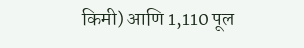किमी) आणि 1,110 पूल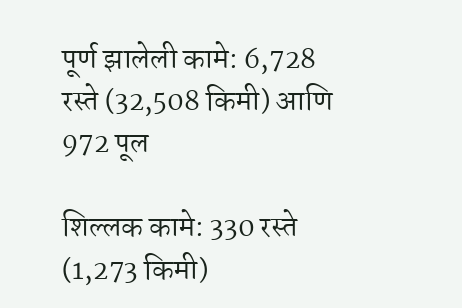पूर्ण झालेली कामे: 6,728 रस्ते (32,508 किमी) आणि 972 पूल

शिल्लक कामे: 330 रस्ते (1,273 किमी)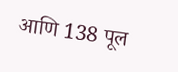आणि 138 पूल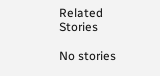Related Stories

No stories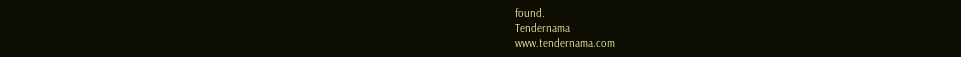found.
Tendernama
www.tendernama.com